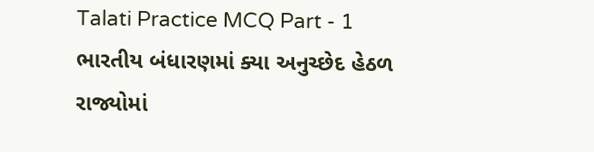Talati Practice MCQ Part - 1
ભારતીય બંધારણમાં ક્યા અનુચ્છેદ હેઠળ રાજ્યોમાં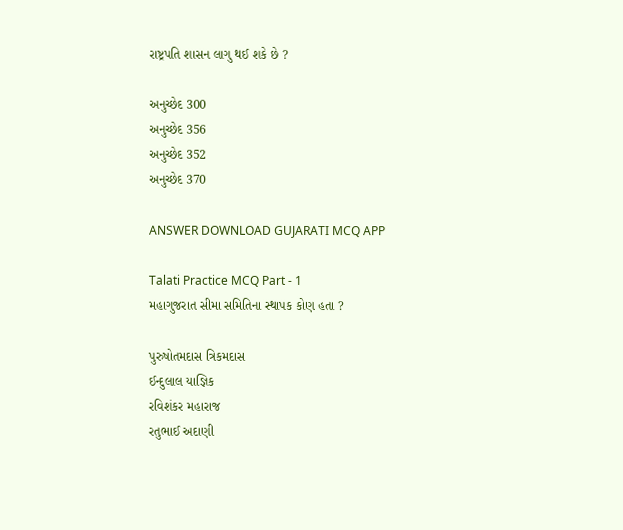રાષ્ટ્રપતિ શાસન લાગુ થઈ શકે છે ?

અનુચ્છેદ 300
અનુચ્છેદ 356
અનુચ્છેદ 352
અનુચ્છેદ 370

ANSWER DOWNLOAD GUJARATI MCQ APP

Talati Practice MCQ Part - 1
મહાગુજરાત સીમા સમિતિના સ્થાપક કોણ હતા ?

પુરુષોતમદાસ ત્રિકમદાસ
ઈન્દુલાલ યાજ્ઞિક
રવિશંકર મહારાજ
રતુભાઈ અદાણી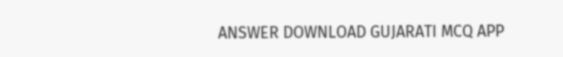ANSWER DOWNLOAD GUJARATI MCQ APP